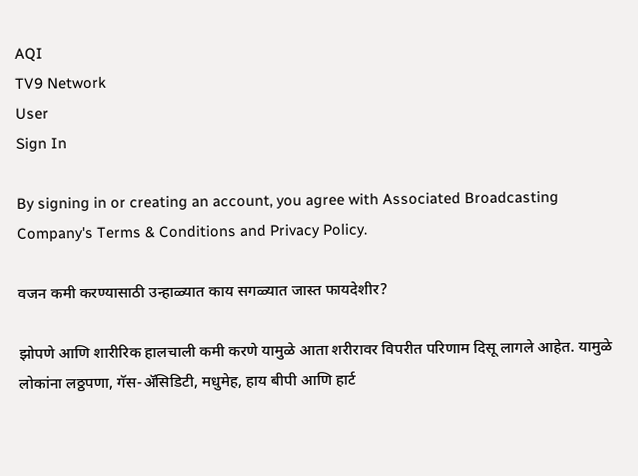AQI
TV9 Network
User
Sign In

By signing in or creating an account, you agree with Associated Broadcasting Company's Terms & Conditions and Privacy Policy.

वजन कमी करण्यासाठी उन्हाळ्यात काय सगळ्यात जास्त फायदेशीर?

झोपणे आणि शारीरिक हालचाली कमी करणे यामुळे आता शरीरावर विपरीत परिणाम दिसू लागले आहेत. यामुळे लोकांना लठ्ठपणा, गॅस-ॲसिडिटी, मधुमेह, हाय बीपी आणि हार्ट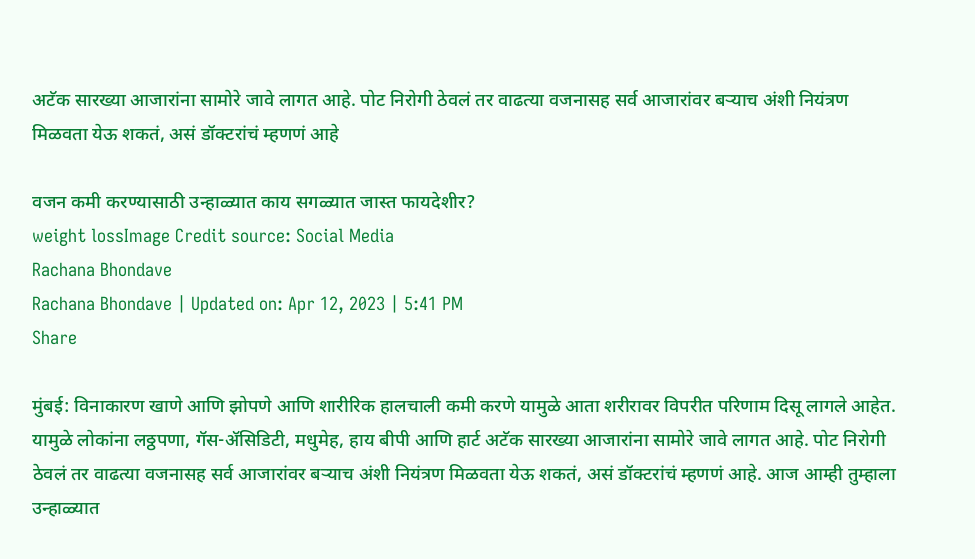अटॅक सारख्या आजारांना सामोरे जावे लागत आहे. पोट निरोगी ठेवलं तर वाढत्या वजनासह सर्व आजारांवर बऱ्याच अंशी नियंत्रण मिळवता येऊ शकतं, असं डॉक्टरांचं म्हणणं आहे

वजन कमी करण्यासाठी उन्हाळ्यात काय सगळ्यात जास्त फायदेशीर?
weight lossImage Credit source: Social Media
Rachana Bhondave
Rachana Bhondave | Updated on: Apr 12, 2023 | 5:41 PM
Share

मुंबई: विनाकारण खाणे आणि झोपणे आणि शारीरिक हालचाली कमी करणे यामुळे आता शरीरावर विपरीत परिणाम दिसू लागले आहेत. यामुळे लोकांना लठ्ठपणा, गॅस-ॲसिडिटी, मधुमेह, हाय बीपी आणि हार्ट अटॅक सारख्या आजारांना सामोरे जावे लागत आहे. पोट निरोगी ठेवलं तर वाढत्या वजनासह सर्व आजारांवर बऱ्याच अंशी नियंत्रण मिळवता येऊ शकतं, असं डॉक्टरांचं म्हणणं आहे. आज आम्ही तुम्हाला उन्हाळ्यात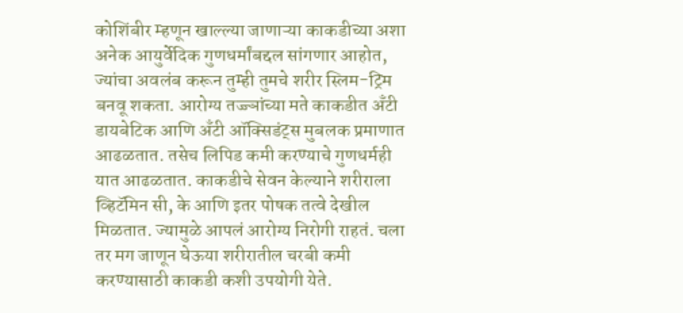कोशिंबीर म्हणून खाल्ल्या जाणाऱ्या काकडीच्या अशा अनेक आयुर्वेदिक गुणधर्मांबद्दल सांगणार आहोत, ज्यांचा अवलंब करून तुम्ही तुमचे शरीर स्लिम-ट्रिम बनवू शकता. आरोग्य तज्ज्ञांच्या मते काकडीत अँटी डायबेटिक आणि अँटी ऑक्सिडंट्स मुबलक प्रमाणात आढळतात. तसेच लिपिड कमी करण्याचे गुणधर्मही यात आढळतात. काकडीचे सेवन केल्याने शरीराला व्हिटॅमिन सी, के आणि इतर पोषक तत्वे देखील मिळतात. ज्यामुळे आपलं आरोग्य निरोगी राहतं. चला तर मग जाणून घेऊया शरीरातील चरबी कमी करण्यासाठी काकडी कशी उपयोगी येते.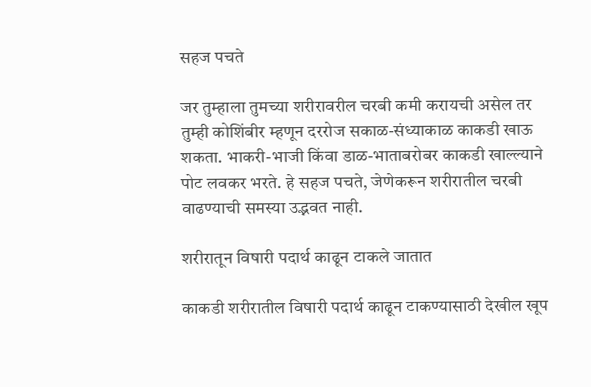सहज पचते

जर तुम्हाला तुमच्या शरीरावरील चरबी कमी करायची असेल तर तुम्ही कोशिंबीर म्हणून दररोज सकाळ-संध्याकाळ काकडी खाऊ शकता. भाकरी-भाजी किंवा डाळ-भाताबरोबर काकडी खाल्ल्याने पोट लवकर भरते. हे सहज पचते, जेणेकरून शरीरातील चरबी वाढण्याची समस्या उद्भवत नाही.

शरीरातून विषारी पदार्थ काढून टाकले जातात

काकडी शरीरातील विषारी पदार्थ काढून टाकण्यासाठी देखील खूप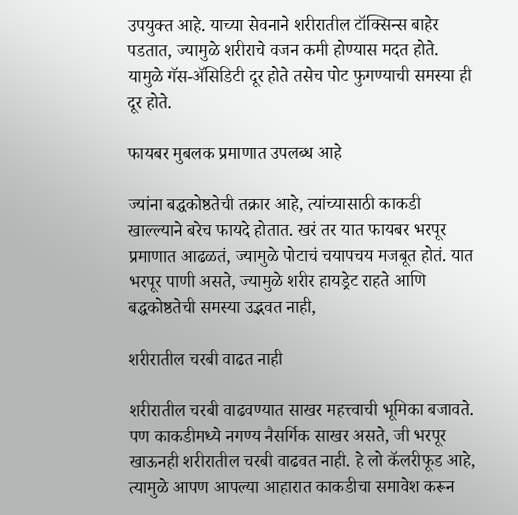उपयुक्त आहे. याच्या सेवनाने शरीरातील टॉक्सिन्स बाहेर पडतात, ज्यामुळे शरीराचे वजन कमी होण्यास मदत होते. यामुळे गॅस-ॲसिडिटी दूर होते तसेच पोट फुगण्याची समस्या ही दूर होते.

फायबर मुबलक प्रमाणात उपलब्ध आहे

ज्यांना बद्धकोष्ठतेची तक्रार आहे, त्यांच्यासाठी काकडी खाल्ल्याने बरेच फायदे होतात. खरं तर यात फायबर भरपूर प्रमाणात आढळतं, ज्यामुळे पोटाचं चयापचय मजबूत होतं. यात भरपूर पाणी असते, ज्यामुळे शरीर हायड्रेट राहते आणि बद्धकोष्ठतेची समस्या उद्भवत नाही,

शरीरातील चरबी वाढत नाही

शरीरातील चरबी वाढवण्यात साखर महत्त्वाची भूमिका बजावते. पण काकडीमध्ये नगण्य नैसर्गिक साखर असते, जी भरपूर खाऊनही शरीरातील चरबी वाढवत नाही. हे लो कॅलरीफूड आहे, त्यामुळे आपण आपल्या आहारात काकडीचा समावेश करून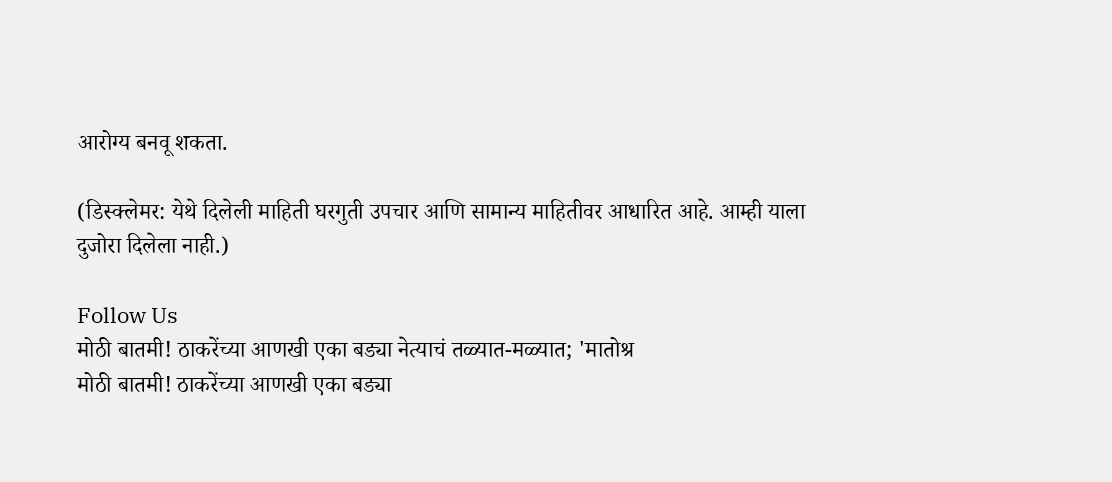आरोग्य बनवू शकता.

(डिस्क्लेमर: येथे दिलेली माहिती घरगुती उपचार आणि सामान्य माहितीवर आधारित आहे. आम्ही याला दुजोरा दिलेला नाही.)

Follow Us
मोठी बातमी! ठाकरेंच्या आणखी एका बड्या नेत्याचं तळ्यात-मळ्यात; 'मातोश्र
मोठी बातमी! ठाकरेंच्या आणखी एका बड्या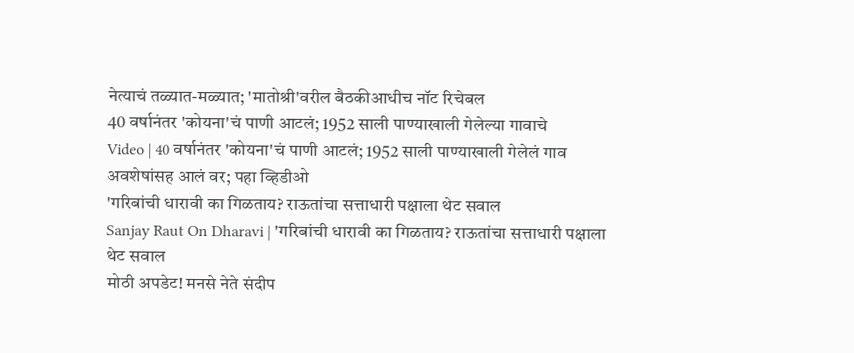नेत्याचं तळ्यात-मळ्यात; 'मातोश्री'वरील बैठकीआधीच नॉट रिचेबल
40 वर्षानंतर 'कोयना'चं पाणी आटलं; 1952 साली पाण्याखाली गेलेल्या गावाचे
Video | 40 वर्षानंतर 'कोयना'चं पाणी आटलं; 1952 साली पाण्याखाली गेलेलं गाव अवशेषांसह आलं वर; पहा व्हिडीओ
'गरिबांची धारावी का गिळताय? राऊतांचा सत्ताधारी पक्षाला थेट सवाल
Sanjay Raut On Dharavi | 'गरिबांची धारावी का गिळताय? राऊतांचा सत्ताधारी पक्षाला थेट सवाल
मोठी अपडेट! मनसे नेते संदीप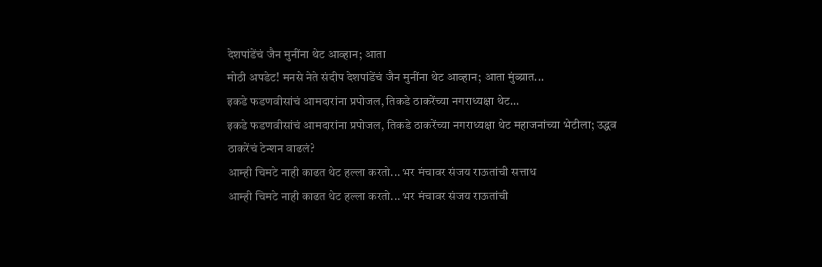देशपांडेंचं जैन मुनींना थेट आव्हान; आता
मोठी अपडेट! मनसे नेते संदीप देशपांडेंचं जैन मुनींना थेट आव्हान; आता मुंब्य्रात...
इकडे फडणवीसांचं आमदारांना प्रपोजल, तिकडे ठाकरेंच्या नगराध्यक्षा थेट...
इकडे फडणवीसांचं आमदारांना प्रपोजल, तिकडे ठाकरेंच्या नगराध्यक्षा थेट महाजनांच्या भेटीला; उद्धव ठाकरेंचं टेन्शन वाढलं?
आम्ही चिमटे नाही काढत थेट हल्ला करतो... भर मंचावर संजय राऊतांची सत्ताध
आम्ही चिमटे नाही काढत थेट हल्ला करतो... भर मंचावर संजय राऊतांची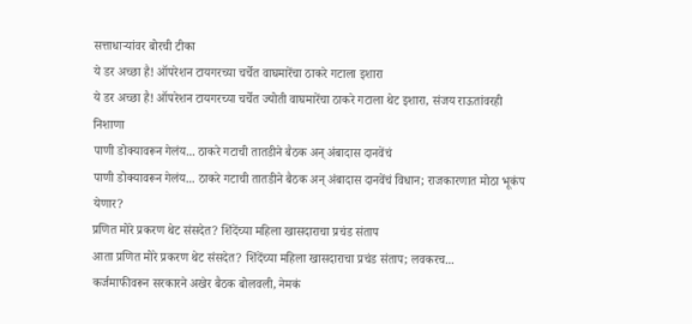सत्ताधाऱ्यांवर बोरची टीका
ये डर अच्छा है! ऑपरेशन टायगरच्या चर्चेत वाघमारेंचा ठाकरे गटाला इशारा
ये डर अच्छा है! ऑपरेशन टायगरच्या चर्चेत ज्योती वाघमारेंचा ठाकरे गटाला थेट इशारा, संजय राऊतांवरही निशाणा
पाणी डोक्यावरून गेलंय... ठाकरे गटाची तातडीने बैठक अन् अंबादास दानवेंचं
पाणी डोक्यावरून गेलंय... ठाकरे गटाची तातडीने बैठक अन् अंबादास दानवेंचं विधान; राजकारणात मोठा भूकंप येणार?
प्रणित मोरे प्रकरण थेट संसदेत? शिंदेंच्या महिला खासदाराचा प्रचंड संताप
आता प्रणित मोरे प्रकरण थेट संसदेत? शिंदेंच्या महिला खासदाराचा प्रचंड संताप; लवकरच...
कर्जमाफीवरून सरकारने अखेर बैठक बोलवली, नेमकं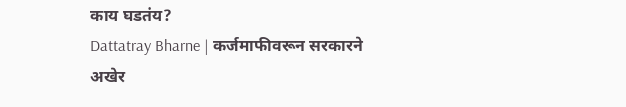काय घडतंय?
Dattatray Bharne | कर्जमाफीवरून सरकारने अखेर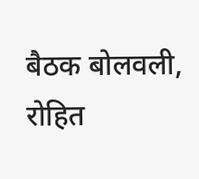बैठक बोलवली, रोहित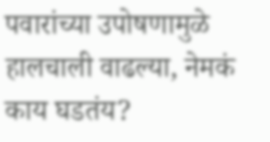पवारांच्या उपोषणामुळे हालचाली वाढल्या, नेमकं काय घडतंय?